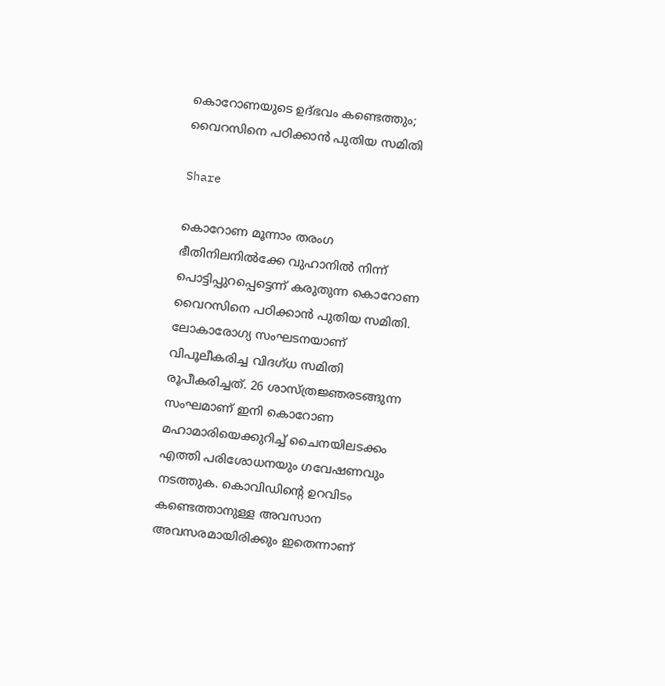കൊറോണയുടെ ഉദ്ഭവം കണ്ടെത്തും; വൈറസിനെ പഠിക്കാൻ പുതിയ സമിതി

Share

കൊറോണ മൂന്നാം തരംഗ ഭീതിനിലനിൽക്കേ വുഹാനിൽ നിന്ന് പൊട്ടിപ്പുറപ്പെട്ടെന്ന് കരുതുന്ന കൊറോണ വൈറസിനെ പഠിക്കാൻ പുതിയ സമിതി. ലോകാരോഗ്യ സംഘടനയാണ് വിപൂലീകരിച്ച വിദഗ്ധ സമിതി രൂപീകരിച്ചത്. 26 ശാസ്ത്രജ്ഞരടങ്ങുന്ന സംഘമാണ് ഇനി കൊറോണ മഹാമാരിയെക്കുറിച്ച് ചൈനയിലടക്കം എത്തി പരിശോധനയും ഗവേഷണവും നടത്തുക. കൊവിഡിന്‍റെ ഉറവിടം കണ്ടെത്താനുള്ള അവസാന അവസരമായിരിക്കും ഇതെന്നാണ്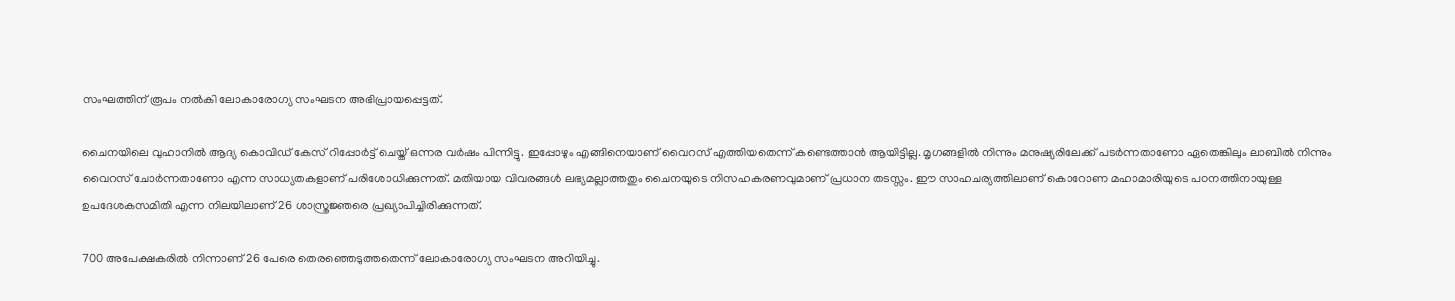സംഘത്തിന് രൂപം നൽകി ലോകാരോഗ്യ സംഘടന അഭിപ്രായപ്പെട്ടത്.

ചൈനയിലെ വുഹാനിൽ ആദ്യ കൊവിഡ് കേസ് റിപ്പോർട്ട് ചെയ്ത് ഒന്നര വർഷം പിന്നിട്ടു. ഇപ്പോഴും എങ്ങിനെയാണ് വൈറസ് എത്തിയതെന്ന് കണ്ടെത്താൻ ആയിട്ടില്ല. മൃഗങ്ങളിൽ നിന്നും മനുഷ്യരിലേക്ക് പടർന്നതാണോ ഏതെങ്കിലും ലാബിൽ നിന്നും വൈറസ് ചോർന്നതാണോ എന്ന സാധ്യതകളാണ് പരിശോധിക്കുന്നത്. മതിയായ വിവരങ്ങൾ ലഭ്യമല്ലാത്തതും ചൈനയുടെ നിസഹകരണവുമാണ് പ്രധാന തടസ്സം. ഈ സാഹചര്യത്തിലാണ് കൊറോണ മഹാമാരിയുടെ പഠനത്തിനായുള്ള ഉപദേശകസമിതി എന്ന നിലയിലാണ് 26 ശാസ്ത്രജ്ഞരെ പ്രഖ്യാപിച്ചിരിക്കുന്നത്.

700 അപേക്ഷകരിൽ നിന്നാണ് 26 പേരെ തെരഞ്ഞെടുത്തതെന്ന് ലോകാരോഗ്യ സംഘടന അറിയിച്ചു.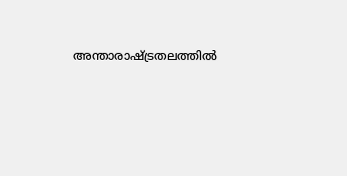അന്താരാഷ്‌ട്രതലത്തിൽ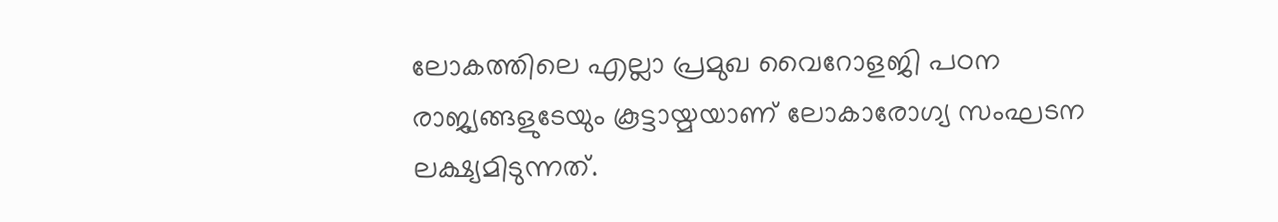ലോകത്തിലെ എല്ലാ പ്രമുഖ വൈറോളജി പഠന രാജ്യങ്ങളുടേയും കൂട്ടായ്മയാണ് ലോകാരോഗ്യ സംഘടന ലക്ഷ്യമിടുന്നത്.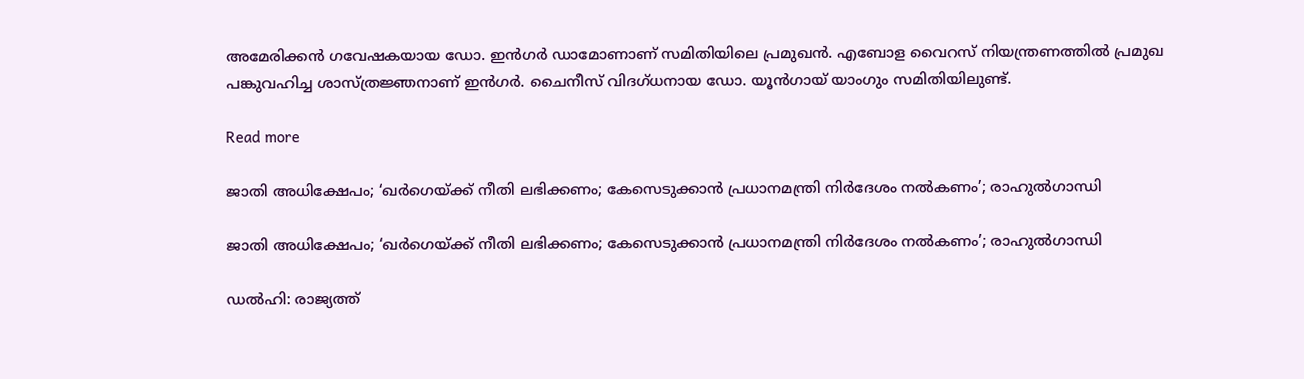അമേരിക്കൻ ഗവേഷകയായ ഡോ. ഇൻഗർ ഡാമോണാണ് സമിതിയിലെ പ്രമുഖൻ. എബോള വൈറസ് നിയന്ത്രണത്തിൽ പ്രമുഖ പങ്കുവഹിച്ച ശാസ്ത്രജ്ഞനാണ് ഇൻഗർ. ചൈനീസ് വിദഗ്ധനായ ഡോ. യൂൻഗായ് യാംഗും സമിതിയിലുണ്ട്.

Read more

ജാതി അധിക്ഷേപം; ‘ഖര്‍ഗെയ്ക്ക് നീതി ലഭിക്കണം; കേസെടുക്കാന്‍ പ്രധാനമന്ത്രി നിര്‍ദേശം നല്‍കണം’; രാഹുല്‍ഗാന്ധി

ജാതി അധിക്ഷേപം; ‘ഖര്‍ഗെയ്ക്ക് നീതി ലഭിക്കണം; കേസെടുക്കാന്‍ പ്രധാനമന്ത്രി നിര്‍ദേശം നല്‍കണം’; രാഹുല്‍ഗാന്ധി

ഡല്‍ഹി: രാജ്യത്ത്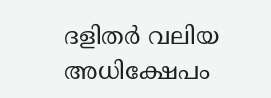ദളിതര്‍ വലിയ അധിക്ഷേപം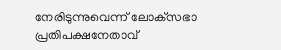നേരിടുന്നുവെന്ന് ലോക്‌സഭാ പ്രതിപക്ഷനേതാവ്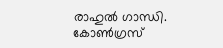രാഹുല്‍ ഗാന്ധി. കോണ്‍ഗ്രസ്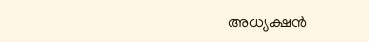അധ്യക്ഷന്‍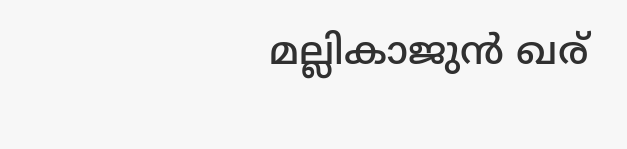മല്ലികാജുന്‍ ഖര്